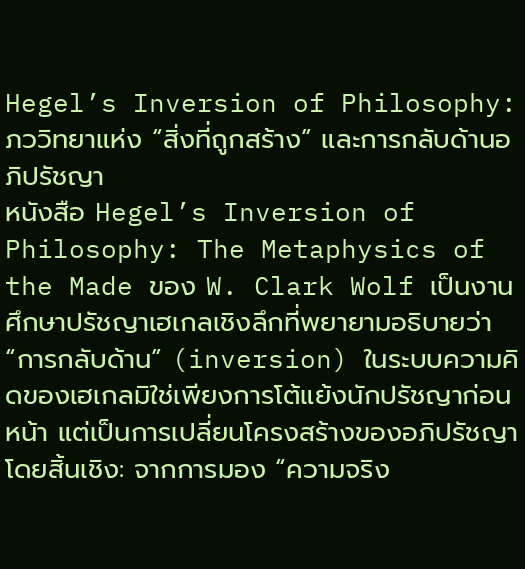Hegel’s Inversion of Philosophy: ภววิทยาแห่ง “สิ่งที่ถูกสร้าง” และการกลับด้านอภิปรัชญา
หนังสือ Hegel’s Inversion of Philosophy: The Metaphysics of the Made ของ W. Clark Wolf เป็นงานศึกษาปรัชญาเฮเกลเชิงลึกที่พยายามอธิบายว่า “การกลับด้าน” (inversion) ในระบบความคิดของเฮเกลมิใช่เพียงการโต้แย้งนักปรัชญาก่อนหน้า แต่เป็นการเปลี่ยนโครงสร้างของอภิปรัชญาโดยสิ้นเชิง: จากการมอง “ความจริง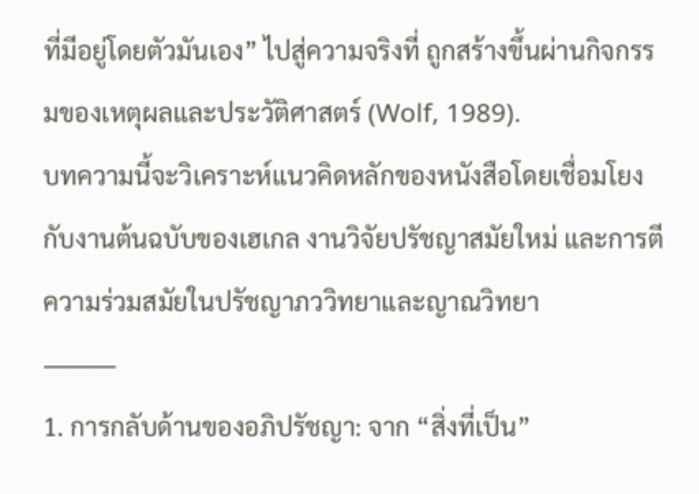ที่มีอยู่โดยตัวมันเอง” ไปสู่ความจริงที่ ถูกสร้างขึ้นผ่านกิจกรรมของเหตุผลและประวัติศาสตร์ (Wolf, 1989).
บทความนี้จะวิเคราะห์แนวคิดหลักของหนังสือโดยเชื่อมโยงกับงานต้นฉบับของเฮเกล งานวิจัยปรัชญาสมัยใหม่ และการตีความร่วมสมัยในปรัชญาภววิทยาและญาณวิทยา
⸻
1. การกลับด้านของอภิปรัชญา: จาก “สิ่งที่เป็น”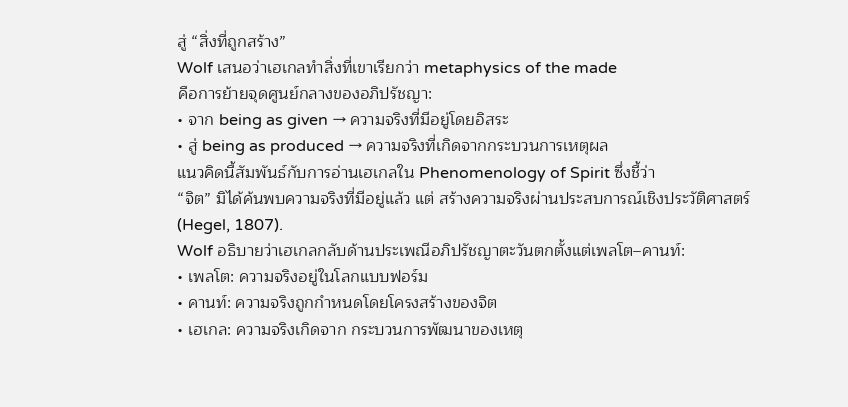สู่ “สิ่งที่ถูกสร้าง”
Wolf เสนอว่าเฮเกลทำสิ่งที่เขาเรียกว่า metaphysics of the made
คือการย้ายจุดศูนย์กลางของอภิปรัชญา:
• จาก being as given → ความจริงที่มีอยู่โดยอิสระ
• สู่ being as produced → ความจริงที่เกิดจากกระบวนการเหตุผล
แนวคิดนี้สัมพันธ์กับการอ่านเฮเกลใน Phenomenology of Spirit ซึ่งชี้ว่า
“จิต” มิได้ค้นพบความจริงที่มีอยู่แล้ว แต่ สร้างความจริงผ่านประสบการณ์เชิงประวัติศาสตร์ (Hegel, 1807).
Wolf อธิบายว่าเฮเกลกลับด้านประเพณีอภิปรัชญาตะวันตกตั้งแต่เพลโต–คานท์:
• เพลโต: ความจริงอยู่ในโลกแบบฟอร์ม
• คานท์: ความจริงถูกกำหนดโดยโครงสร้างของจิต
• เฮเกล: ความจริงเกิดจาก กระบวนการพัฒนาของเหตุ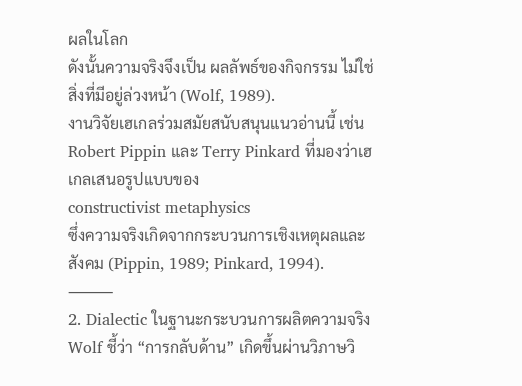ผลในโลก
ดังนั้นความจริงจึงเป็น ผลลัพธ์ของกิจกรรม ไม่ใช่สิ่งที่มีอยู่ล่วงหน้า (Wolf, 1989).
งานวิจัยเฮเกลร่วมสมัยสนับสนุนแนวอ่านนี้ เช่น
Robert Pippin และ Terry Pinkard ที่มองว่าเฮเกลเสนอรูปแบบของ
constructivist metaphysics
ซึ่งความจริงเกิดจากกระบวนการเชิงเหตุผลและสังคม (Pippin, 1989; Pinkard, 1994).
⸻
2. Dialectic ในฐานะกระบวนการผลิตความจริง
Wolf ชี้ว่า “การกลับด้าน” เกิดขึ้นผ่านวิภาษวิ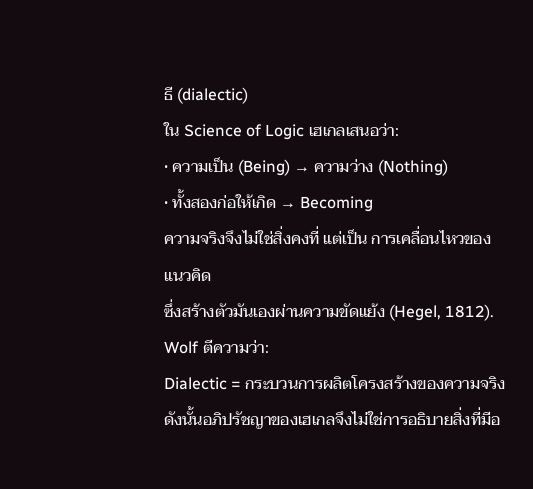ธี (dialectic)
ใน Science of Logic เฮเกลเสนอว่า:
• ความเป็น (Being) → ความว่าง (Nothing)
• ทั้งสองก่อให้เกิด → Becoming
ความจริงจึงไม่ใช่สิ่งคงที่ แต่เป็น การเคลื่อนไหวของแนวคิด
ซึ่งสร้างตัวมันเองผ่านความขัดแย้ง (Hegel, 1812).
Wolf ตีความว่า:
Dialectic = กระบวนการผลิตโครงสร้างของความจริง
ดังนั้นอภิปรัชญาของเฮเกลจึงไม่ใช่การอธิบายสิ่งที่มีอ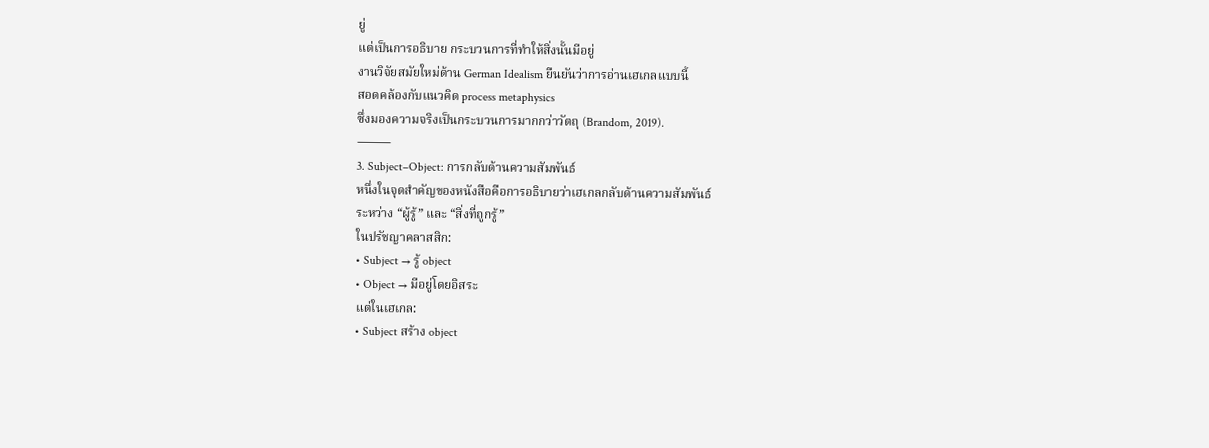ยู่
แต่เป็นการอธิบาย กระบวนการที่ทำให้สิ่งนั้นมีอยู่
งานวิจัยสมัยใหม่ด้าน German Idealism ยืนยันว่าการอ่านเฮเกลแบบนี้
สอดคล้องกับแนวคิด process metaphysics
ซึ่งมองความจริงเป็นกระบวนการมากกว่าวัตถุ (Brandom, 2019).
⸻
3. Subject–Object: การกลับด้านความสัมพันธ์
หนึ่งในจุดสำคัญของหนังสือคือการอธิบายว่าเฮเกลกลับด้านความสัมพันธ์
ระหว่าง “ผู้รู้” และ “สิ่งที่ถูกรู้”
ในปรัชญาคลาสสิก:
• Subject → รู้ object
• Object → มีอยู่โดยอิสระ
แต่ในเฮเกล:
• Subject สร้าง object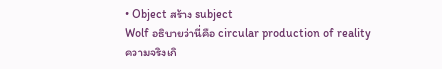• Object สร้าง subject
Wolf อธิบายว่านี่คือ circular production of reality
ความจริงเกิ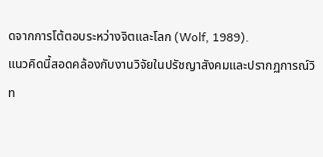ดจากการโต้ตอบระหว่างจิตและโลก (Wolf, 1989).
แนวคิดนี้สอดคล้องกับงานวิจัยในปรัชญาสังคมและปรากฏการณ์วิท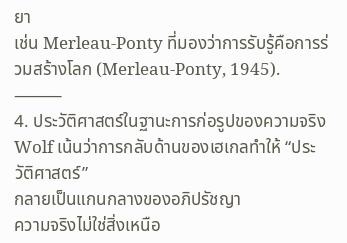ยา
เช่น Merleau-Ponty ที่มองว่าการรับรู้คือการร่วมสร้างโลก (Merleau-Ponty, 1945).
⸻
4. ประวัติศาสตร์ในฐานะการก่อรูปของความจริง
Wolf เน้นว่าการกลับด้านของเฮเกลทำให้ “ประวัติศาสตร์”
กลายเป็นแกนกลางของอภิปรัชญา
ความจริงไม่ใช่สิ่งเหนือ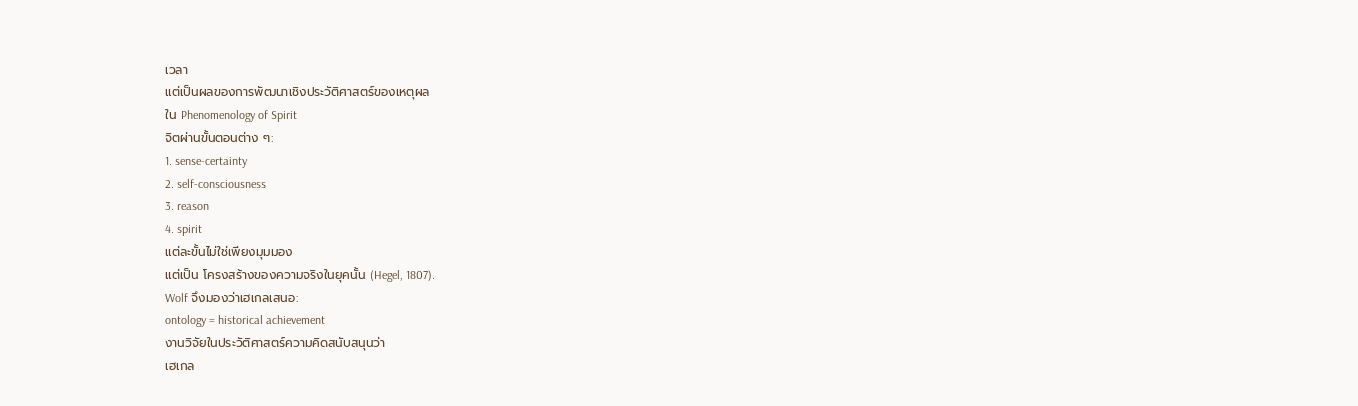เวลา
แต่เป็นผลของการพัฒนาเชิงประวัติศาสตร์ของเหตุผล
ใน Phenomenology of Spirit
จิตผ่านขั้นตอนต่าง ๆ:
1. sense-certainty
2. self-consciousness
3. reason
4. spirit
แต่ละขั้นไม่ใช่เพียงมุมมอง
แต่เป็น โครงสร้างของความจริงในยุคนั้น (Hegel, 1807).
Wolf จึงมองว่าเฮเกลเสนอ:
ontology = historical achievement
งานวิจัยในประวัติศาสตร์ความคิดสนับสนุนว่า
เฮเกล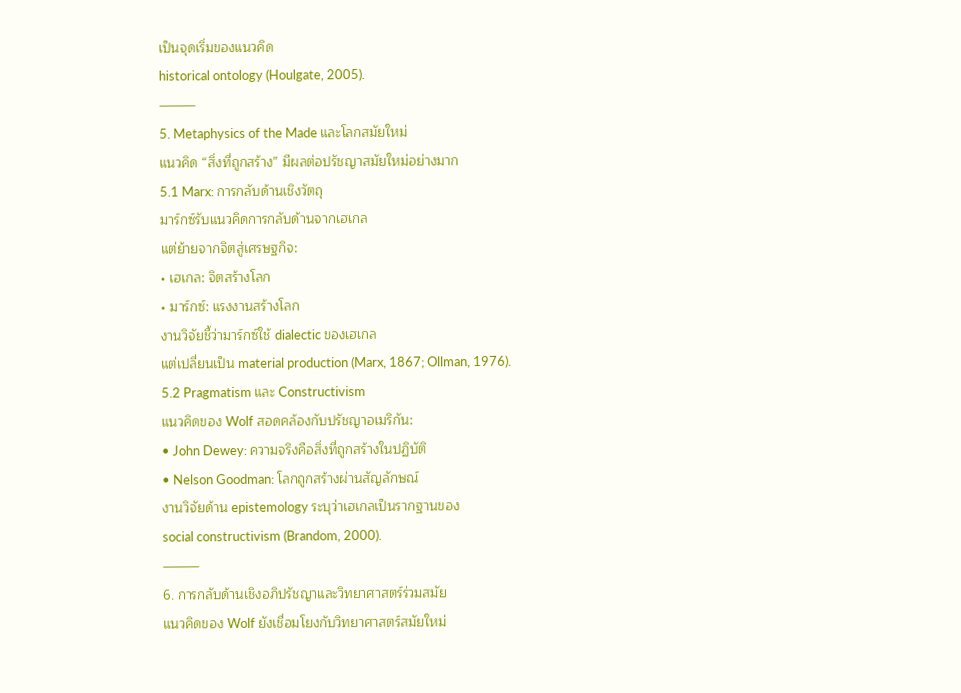เป็นจุดเริ่มของแนวคิด
historical ontology (Houlgate, 2005).
⸻
5. Metaphysics of the Made และโลกสมัยใหม่
แนวคิด “สิ่งที่ถูกสร้าง” มีผลต่อปรัชญาสมัยใหม่อย่างมาก
5.1 Marx: การกลับด้านเชิงวัตถุ
มาร์กซ์รับแนวคิดการกลับด้านจากเฮเกล
แต่ย้ายจากจิตสู่เศรษฐกิจ:
• เฮเกล: จิตสร้างโลก
• มาร์กซ์: แรงงานสร้างโลก
งานวิจัยชี้ว่ามาร์กซ์ใช้ dialectic ของเฮเกล
แต่เปลี่ยนเป็น material production (Marx, 1867; Ollman, 1976).
5.2 Pragmatism และ Constructivism
แนวคิดของ Wolf สอดคล้องกับปรัชญาอเมริกัน:
• John Dewey: ความจริงคือสิ่งที่ถูกสร้างในปฏิบัติ
• Nelson Goodman: โลกถูกสร้างผ่านสัญลักษณ์
งานวิจัยด้าน epistemology ระบุว่าเฮเกลเป็นรากฐานของ
social constructivism (Brandom, 2000).
⸻
6. การกลับด้านเชิงอภิปรัชญาและวิทยาศาสตร์ร่วมสมัย
แนวคิดของ Wolf ยังเชื่อมโยงกับวิทยาศาสตร์สมัยใหม่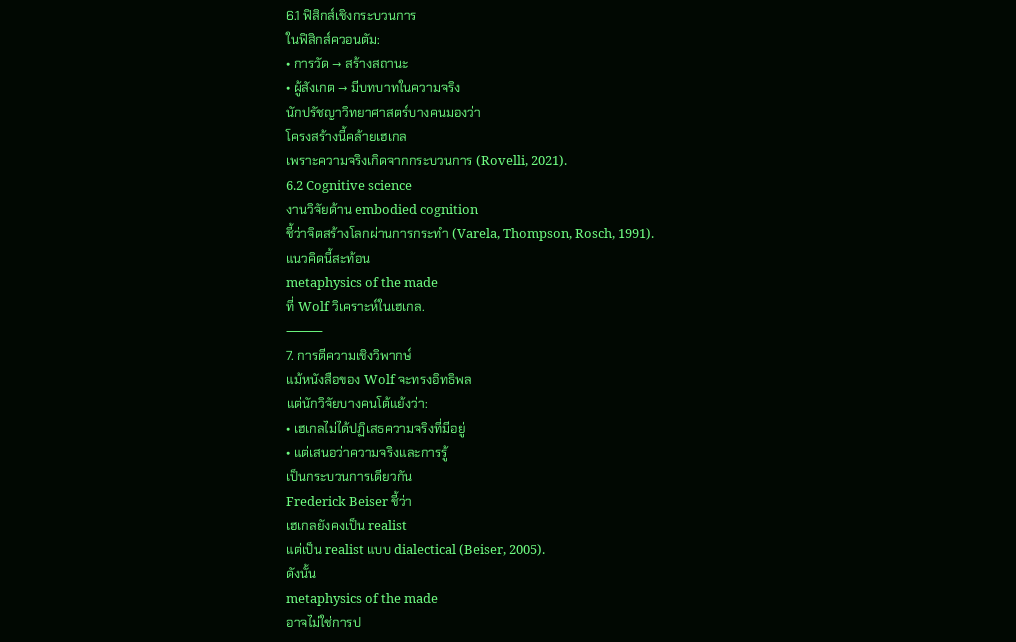6.1 ฟิสิกส์เชิงกระบวนการ
ในฟิสิกส์ควอนตัม:
• การวัด → สร้างสถานะ
• ผู้สังเกต → มีบทบาทในความจริง
นักปรัชญาวิทยาศาสตร์บางคนมองว่า
โครงสร้างนี้คล้ายเฮเกล
เพราะความจริงเกิดจากกระบวนการ (Rovelli, 2021).
6.2 Cognitive science
งานวิจัยด้าน embodied cognition
ชี้ว่าจิตสร้างโลกผ่านการกระทำ (Varela, Thompson, Rosch, 1991).
แนวคิดนี้สะท้อน
metaphysics of the made
ที่ Wolf วิเคราะห์ในเฮเกล.
⸻
7. การตีความเชิงวิพากษ์
แม้หนังสือของ Wolf จะทรงอิทธิพล
แต่นักวิจัยบางคนโต้แย้งว่า:
• เฮเกลไม่ได้ปฏิเสธความจริงที่มีอยู่
• แต่เสนอว่าความจริงและการรู้
เป็นกระบวนการเดียวกัน
Frederick Beiser ชี้ว่า
เฮเกลยังคงเป็น realist
แต่เป็น realist แบบ dialectical (Beiser, 2005).
ดังนั้น
metaphysics of the made
อาจไม่ใช่การป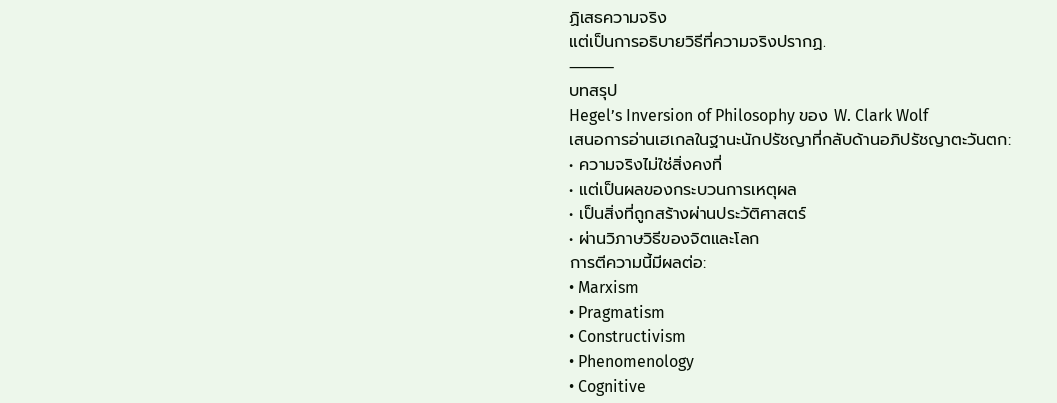ฏิเสธความจริง
แต่เป็นการอธิบายวิธีที่ความจริงปรากฏ.
⸻
บทสรุป
Hegel’s Inversion of Philosophy ของ W. Clark Wolf
เสนอการอ่านเฮเกลในฐานะนักปรัชญาที่กลับด้านอภิปรัชญาตะวันตก:
• ความจริงไม่ใช่สิ่งคงที่
• แต่เป็นผลของกระบวนการเหตุผล
• เป็นสิ่งที่ถูกสร้างผ่านประวัติศาสตร์
• ผ่านวิภาษวิธีของจิตและโลก
การตีความนี้มีผลต่อ:
• Marxism
• Pragmatism
• Constructivism
• Phenomenology
• Cognitive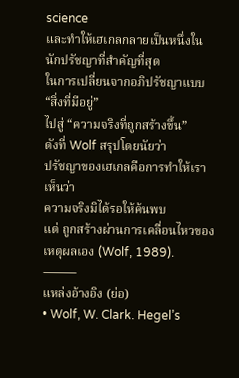science
และทำให้เฮเกลกลายเป็นหนึ่งในนักปรัชญาที่สำคัญที่สุด
ในการเปลี่ยนจากอภิปรัชญาแบบ “สิ่งที่มีอยู่”
ไปสู่ “ความจริงที่ถูกสร้างขึ้น”
ดังที่ Wolf สรุปโดยนัยว่า
ปรัชญาของเฮเกลคือการทำให้เราเห็นว่า
ความจริงมิได้รอให้ค้นพบ
แต่ ถูกสร้างผ่านการเคลื่อนไหวของเหตุผลเอง (Wolf, 1989).
⸻
แหล่งอ้างอิง (ย่อ)
• Wolf, W. Clark. Hegel’s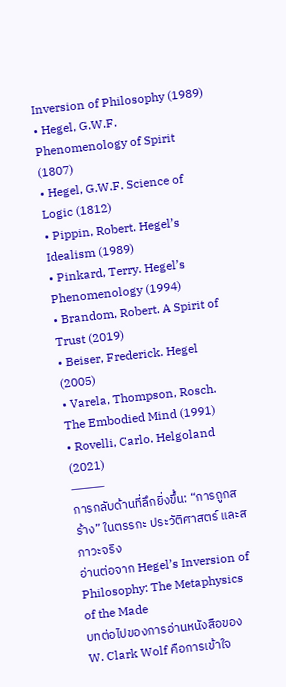Inversion of Philosophy (1989)
• Hegel, G.W.F. Phenomenology of Spirit (1807)
• Hegel, G.W.F. Science of Logic (1812)
• Pippin, Robert. Hegel’s Idealism (1989)
• Pinkard, Terry. Hegel’s Phenomenology (1994)
• Brandom, Robert. A Spirit of Trust (2019)
• Beiser, Frederick. Hegel (2005)
• Varela, Thompson, Rosch. The Embodied Mind (1991)
• Rovelli, Carlo. Helgoland (2021)
⸻
การกลับด้านที่ลึกยิ่งขึ้น: “การถูกสร้าง” ในตรรกะ ประวัติศาสตร์ และสภาวะจริง
อ่านต่อจาก Hegel’s Inversion of Philosophy: The Metaphysics of the Made
บทต่อไปของการอ่านหนังสือของ W. Clark Wolf คือการเข้าใจ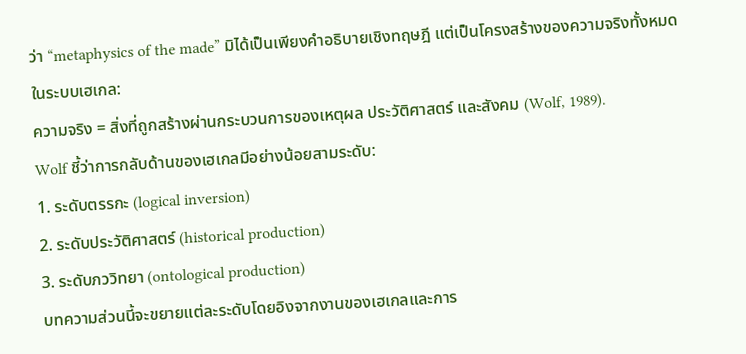ว่า “metaphysics of the made” มิได้เป็นเพียงคำอธิบายเชิงทฤษฎี แต่เป็นโครงสร้างของความจริงทั้งหมดในระบบเฮเกล:
ความจริง = สิ่งที่ถูกสร้างผ่านกระบวนการของเหตุผล ประวัติศาสตร์ และสังคม (Wolf, 1989).
Wolf ชี้ว่าการกลับด้านของเฮเกลมีอย่างน้อยสามระดับ:
1. ระดับตรรกะ (logical inversion)
2. ระดับประวัติศาสตร์ (historical production)
3. ระดับภววิทยา (ontological production)
บทความส่วนนี้จะขยายแต่ละระดับโดยอิงจากงานของเฮเกลและการ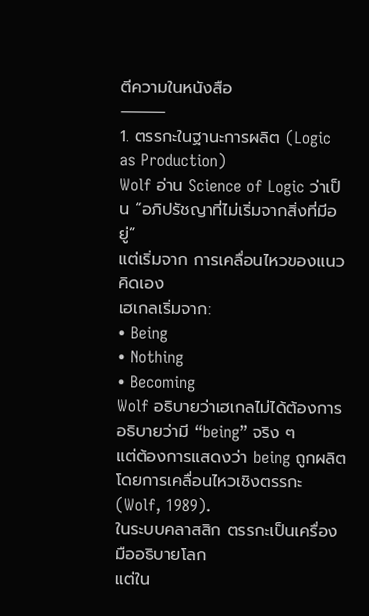ตีความในหนังสือ
⸻
1. ตรรกะในฐานะการผลิต (Logic as Production)
Wolf อ่าน Science of Logic ว่าเป็น “อภิปรัชญาที่ไม่เริ่มจากสิ่งที่มีอยู่”
แต่เริ่มจาก การเคลื่อนไหวของแนวคิดเอง
เฮเกลเริ่มจาก:
• Being
• Nothing
• Becoming
Wolf อธิบายว่าเฮเกลไม่ได้ต้องการอธิบายว่ามี “being” จริง ๆ
แต่ต้องการแสดงว่า being ถูกผลิตโดยการเคลื่อนไหวเชิงตรรกะ (Wolf, 1989).
ในระบบคลาสสิก ตรรกะเป็นเครื่องมืออธิบายโลก
แต่ใน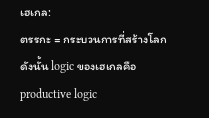เฮเกล:
ตรรกะ = กระบวนการที่สร้างโลก
ดังนั้น logic ของเฮเกลคือ
productive logic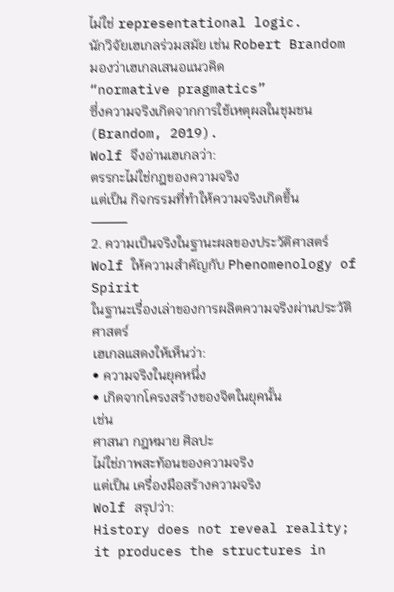ไม่ใช่ representational logic.
นักวิจัยเฮเกลร่วมสมัย เช่น Robert Brandom
มองว่าเฮเกลเสนอแนวคิด
“normative pragmatics”
ซึ่งความจริงเกิดจากการใช้เหตุผลในชุมชน (Brandom, 2019).
Wolf จึงอ่านเฮเกลว่า:
ตรรกะไม่ใช่กฎของความจริง
แต่เป็น กิจกรรมที่ทำให้ความจริงเกิดขึ้น
⸻
2. ความเป็นจริงในฐานะผลของประวัติศาสตร์
Wolf ให้ความสำคัญกับ Phenomenology of Spirit
ในฐานะเรื่องเล่าของการผลิตความจริงผ่านประวัติศาสตร์
เฮเกลแสดงให้เห็นว่า:
• ความจริงในยุคหนึ่ง
• เกิดจากโครงสร้างของจิตในยุคนั้น
เช่น
ศาสนา กฎหมาย ศิลปะ
ไม่ใช่ภาพสะท้อนของความจริง
แต่เป็น เครื่องมือสร้างความจริง
Wolf สรุปว่า:
History does not reveal reality;
it produces the structures in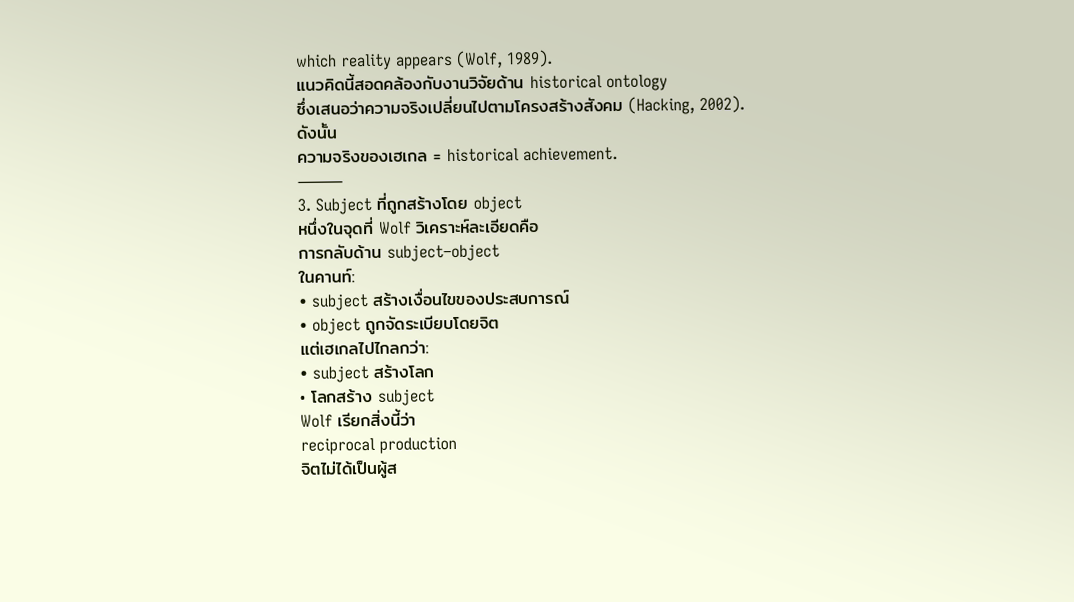which reality appears (Wolf, 1989).
แนวคิดนี้สอดคล้องกับงานวิจัยด้าน historical ontology
ซึ่งเสนอว่าความจริงเปลี่ยนไปตามโครงสร้างสังคม (Hacking, 2002).
ดังนั้น
ความจริงของเฮเกล = historical achievement.
⸻
3. Subject ที่ถูกสร้างโดย object
หนึ่งในจุดที่ Wolf วิเคราะห์ละเอียดคือ
การกลับด้าน subject–object
ในคานท์:
• subject สร้างเงื่อนไขของประสบการณ์
• object ถูกจัดระเบียบโดยจิต
แต่เฮเกลไปไกลกว่า:
• subject สร้างโลก
• โลกสร้าง subject
Wolf เรียกสิ่งนี้ว่า
reciprocal production
จิตไม่ได้เป็นผู้ส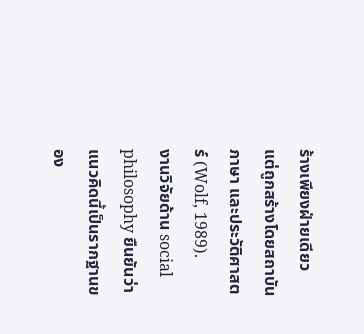ร้างเพียงฝ่ายเดียว
แต่ถูกสร้างโดยสถาบัน ภาษา และประวัติศาสตร์ (Wolf, 1989).
งานวิจัยด้าน social philosophy ยืนยันว่า
แนวคิดนี้เป็นรากฐานของ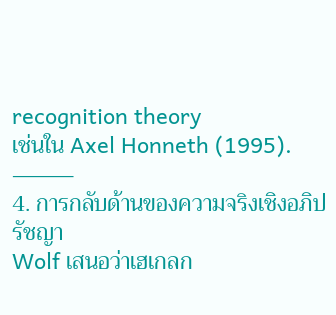recognition theory
เช่นใน Axel Honneth (1995).
⸻
4. การกลับด้านของความจริงเชิงอภิปรัชญา
Wolf เสนอว่าเฮเกลก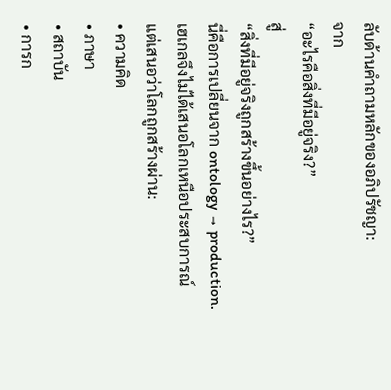ลับด้านคำถามหลักของอภิปรัชญา:
จาก
“อะไรคือสิ่งที่มีอยู่จริง?”
สู่
“สิ่งที่มีอยู่จริงถูกสร้างขึ้นอย่างไร?”
นี่คือการเปลี่ยนจาก ontology → production.
เฮเกลจึงไม่ได้เสนอโลกเหนือประสบการณ์
แต่เสนอว่าโลกถูกสร้างผ่าน:
• ความคิด
• ภาษา
• สถาบัน
• การก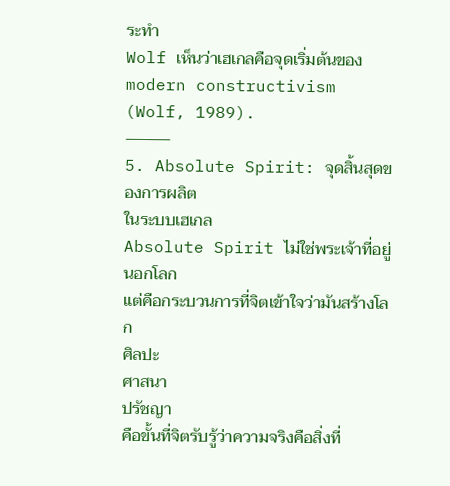ระทำ
Wolf เห็นว่าเฮเกลคือจุดเริ่มต้นของ
modern constructivism (Wolf, 1989).
⸻
5. Absolute Spirit: จุดสิ้นสุดของการผลิต
ในระบบเฮเกล
Absolute Spirit ไม่ใช่พระเจ้าที่อยู่นอกโลก
แต่คือกระบวนการที่จิตเข้าใจว่ามันสร้างโลก
ศิลปะ
ศาสนา
ปรัชญา
คือขั้นที่จิตรับรู้ว่าความจริงคือสิ่งที่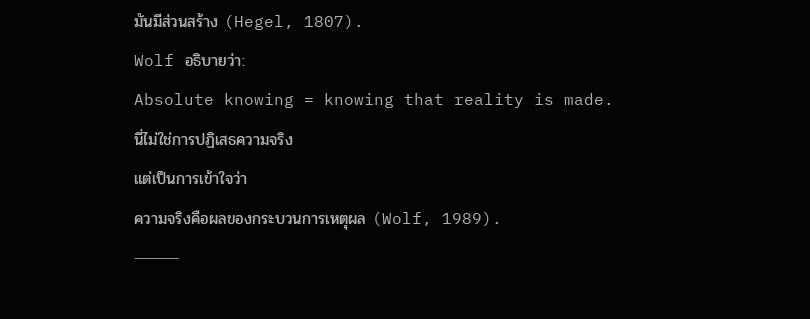มันมีส่วนสร้าง (Hegel, 1807).
Wolf อธิบายว่า:
Absolute knowing = knowing that reality is made.
นี่ไม่ใช่การปฏิเสธความจริง
แต่เป็นการเข้าใจว่า
ความจริงคือผลของกระบวนการเหตุผล (Wolf, 1989).
⸻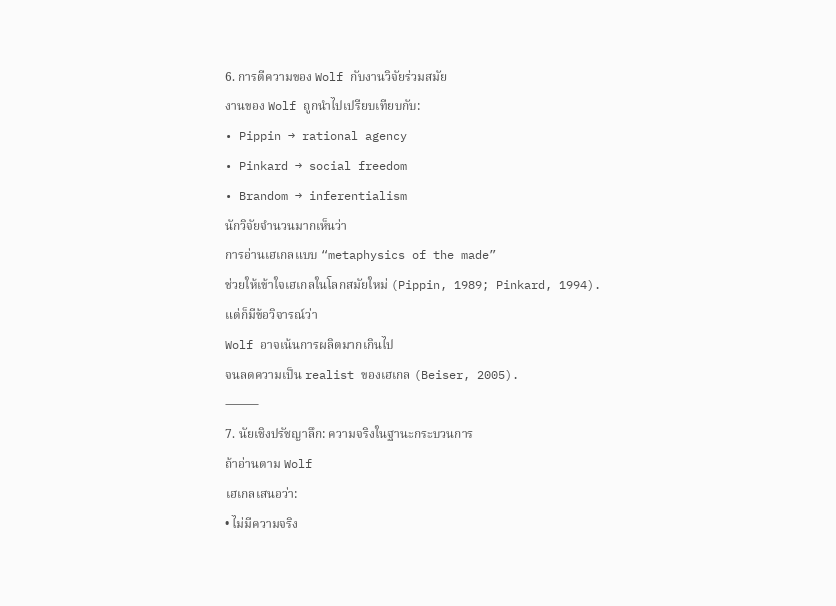6. การตีความของ Wolf กับงานวิจัยร่วมสมัย
งานของ Wolf ถูกนำไปเปรียบเทียบกับ:
• Pippin → rational agency
• Pinkard → social freedom
• Brandom → inferentialism
นักวิจัยจำนวนมากเห็นว่า
การอ่านเฮเกลแบบ “metaphysics of the made”
ช่วยให้เข้าใจเฮเกลในโลกสมัยใหม่ (Pippin, 1989; Pinkard, 1994).
แต่ก็มีข้อวิจารณ์ว่า
Wolf อาจเน้นการผลิตมากเกินไป
จนลดความเป็น realist ของเฮเกล (Beiser, 2005).
⸻
7. นัยเชิงปรัชญาลึก: ความจริงในฐานะกระบวนการ
ถ้าอ่านตาม Wolf
เฮเกลเสนอว่า:
• ไม่มีความจริง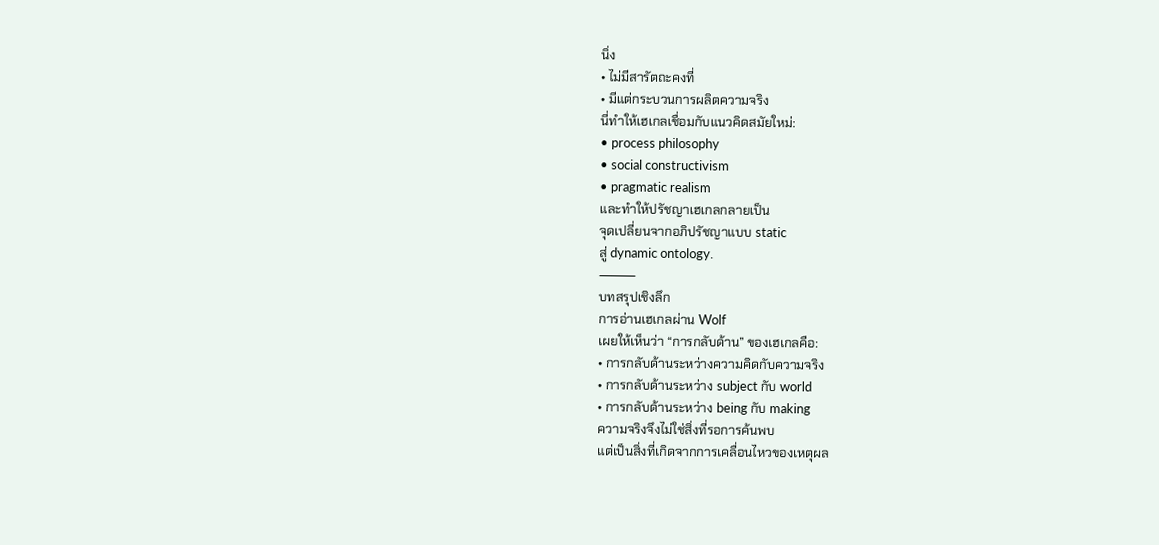นิ่ง
• ไม่มีสารัตถะคงที่
• มีแต่กระบวนการผลิตความจริง
นี่ทำให้เฮเกลเชื่อมกับแนวคิดสมัยใหม่:
• process philosophy
• social constructivism
• pragmatic realism
และทำให้ปรัชญาเฮเกลกลายเป็น
จุดเปลี่ยนจากอภิปรัชญาแบบ static
สู่ dynamic ontology.
⸻
บทสรุปเชิงลึก
การอ่านเฮเกลผ่าน Wolf
เผยให้เห็นว่า “การกลับด้าน” ของเฮเกลคือ:
• การกลับด้านระหว่างความคิดกับความจริง
• การกลับด้านระหว่าง subject กับ world
• การกลับด้านระหว่าง being กับ making
ความจริงจึงไม่ใช่สิ่งที่รอการค้นพบ
แต่เป็นสิ่งที่เกิดจากการเคลื่อนไหวของเหตุผล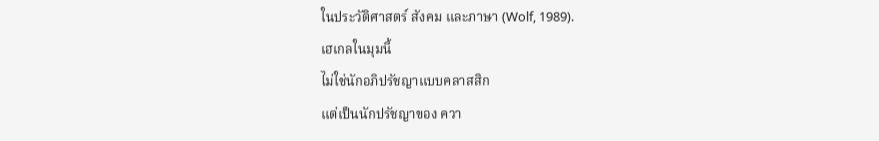ในประวัติศาสตร์ สังคม และภาษา (Wolf, 1989).
เฮเกลในมุมนี้
ไม่ใช่นักอภิปรัชญาแบบคลาสสิก
แต่เป็นนักปรัชญาของ ควา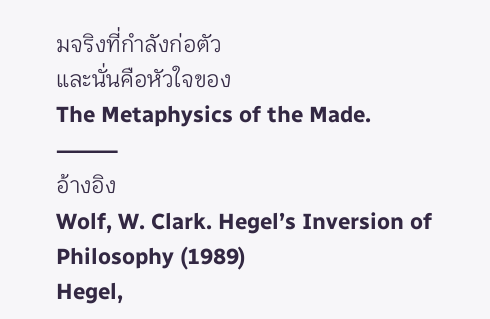มจริงที่กำลังก่อตัว
และนั่นคือหัวใจของ
The Metaphysics of the Made.
⸻
อ้างอิง
Wolf, W. Clark. Hegel’s Inversion of Philosophy (1989)
Hegel,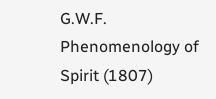G.W.F. Phenomenology of Spirit (1807)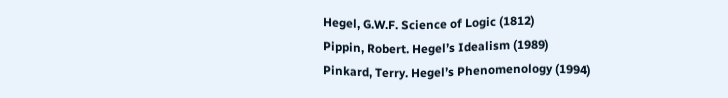Hegel, G.W.F. Science of Logic (1812)
Pippin, Robert. Hegel’s Idealism (1989)
Pinkard, Terry. Hegel’s Phenomenology (1994)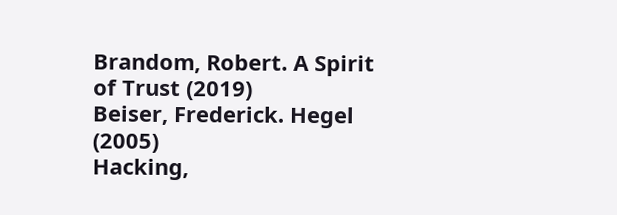Brandom, Robert. A Spirit of Trust (2019)
Beiser, Frederick. Hegel (2005)
Hacking,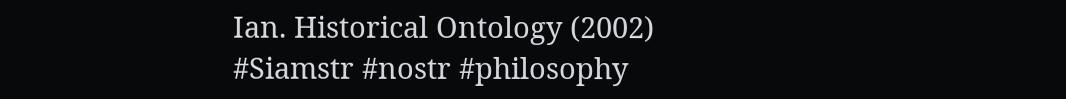Ian. Historical Ontology (2002)
#Siamstr #nostr #philosophy